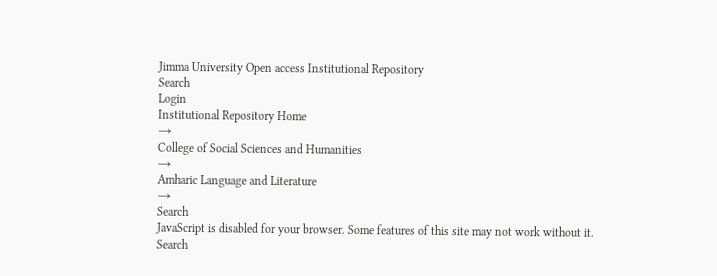Jimma University Open access Institutional Repository
Search
Login
Institutional Repository Home
→
College of Social Sciences and Humanities
→
Amharic Language and Literature
→
Search
JavaScript is disabled for your browser. Some features of this site may not work without it.
Search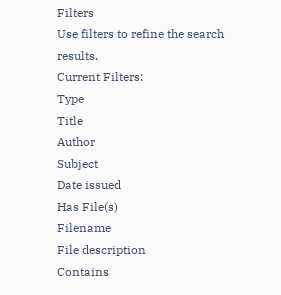Filters
Use filters to refine the search results.
Current Filters:
Type
Title
Author
Subject
Date issued
Has File(s)
Filename
File description
Contains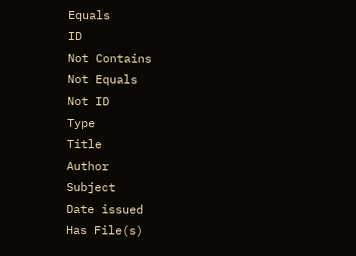Equals
ID
Not Contains
Not Equals
Not ID
Type
Title
Author
Subject
Date issued
Has File(s)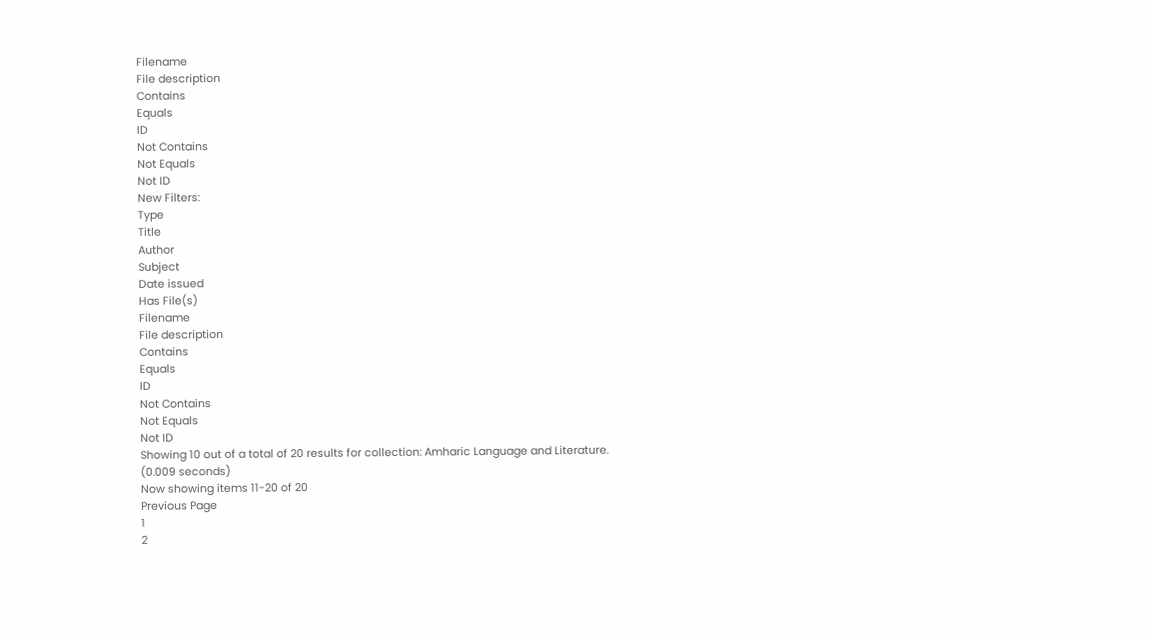Filename
File description
Contains
Equals
ID
Not Contains
Not Equals
Not ID
New Filters:
Type
Title
Author
Subject
Date issued
Has File(s)
Filename
File description
Contains
Equals
ID
Not Contains
Not Equals
Not ID
Showing 10 out of a total of 20 results for collection: Amharic Language and Literature.
(0.009 seconds)
Now showing items 11-20 of 20
Previous Page
1
2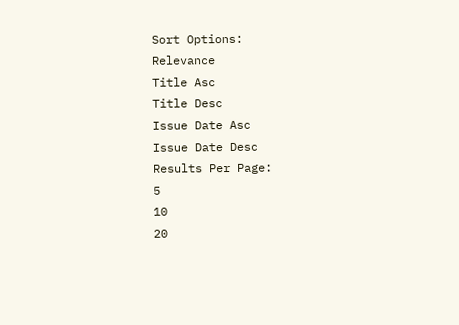Sort Options:
Relevance
Title Asc
Title Desc
Issue Date Asc
Issue Date Desc
Results Per Page:
5
10
20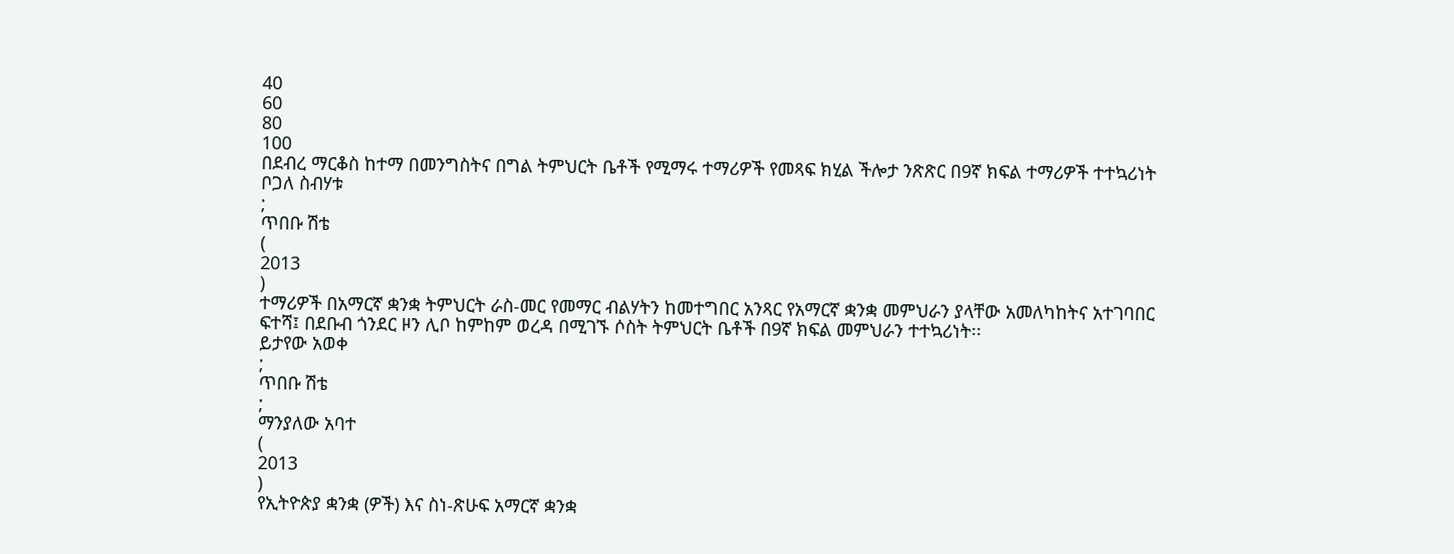40
60
80
100
በደብረ ማርቆስ ከተማ በመንግስትና በግል ትምህርት ቤቶች የሚማሩ ተማሪዎች የመጻፍ ክሂል ችሎታ ንጽጽር በ9ኛ ክፍል ተማሪዎች ተተኳሪነት
ቦጋለ ስብሃቱ
;
ጥበቡ ሽቴ
(
2013
)
ተማሪዎች በአማርኛ ቋንቋ ትምህርት ራስ-መር የመማር ብልሃትን ከመተግበር አንጻር የአማርኛ ቋንቋ መምህራን ያላቸው አመለካከትና አተገባበር ፍተሻ፤ በደቡብ ጎንደር ዞን ሊቦ ከምከም ወረዳ በሚገኙ ሶስት ትምህርት ቤቶች በ9ኛ ክፍል መምህራን ተተኳሪነት፡፡
ይታየው አወቀ
;
ጥበቡ ሽቴ
;
ማንያለው አባተ
(
2013
)
የኢትዮጵያ ቋንቋ (ዎች) እና ስነ-ጽሁፍ አማርኛ ቋንቋ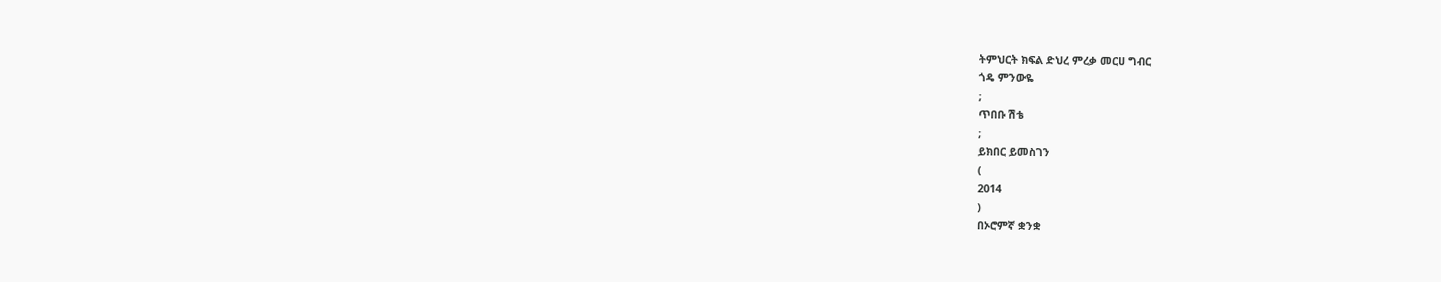ትምህርት ክፍል ድህረ ምረቃ መርሀ ግብር
ጎዴ ምንውዬ
;
ጥበቡ ሽቴ
;
ይክበር ይመስገን
(
2014
)
በኦሮምኛ ቋንቋ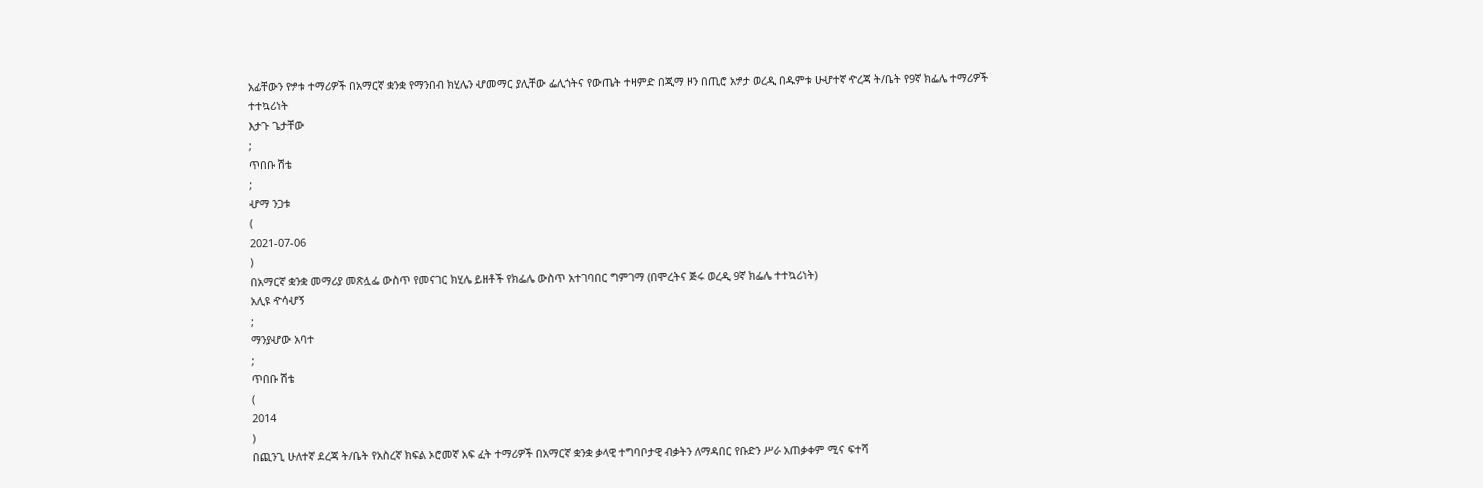አፊቸውን የፇቱ ተማሪዎች በአማርኛ ቋንቋ የማንበብ ክሂሌን ሇመማር ያሊቸው ፌሊጎትና የውጤት ተዛምድ በጂማ ዞን በጢሮ አፇታ ወረዲ በዱምቱ ሁሇተኛ ዯረጃ ት/ቤት የ9ኛ ክፌሌ ተማሪዎች ተተኳሪነት
እታጉ ጌታቸው
;
ጥበቡ ሽቴ
;
ሇማ ንጋቱ
(
2021-07-06
)
በአማርኛ ቋንቋ መማሪያ መጽሏፌ ውስጥ የመናገር ክሂሌ ይዘቶች የክፌሌ ውስጥ አተገባበር ግምገማ (በሞረትና ጅሩ ወረዲ 9ኛ ክፌሌ ተተኳሪነት)
አሊዩ ዯሳሇኝ
;
ማንያሇው አባተ
;
ጥበቡ ሽቴ
(
2014
)
በጪንጊ ሁለተኛ ደረጃ ት/ቤት የአስረኛ ክፍል ኦሮመኛ አፍ ፈት ተማሪዎች በአማርኛ ቋንቋ ቃላዊ ተግባቦታዊ ብቃትን ለማዳበር የቡድን ሥራ አጠቃቀም ሚና ፍተሻ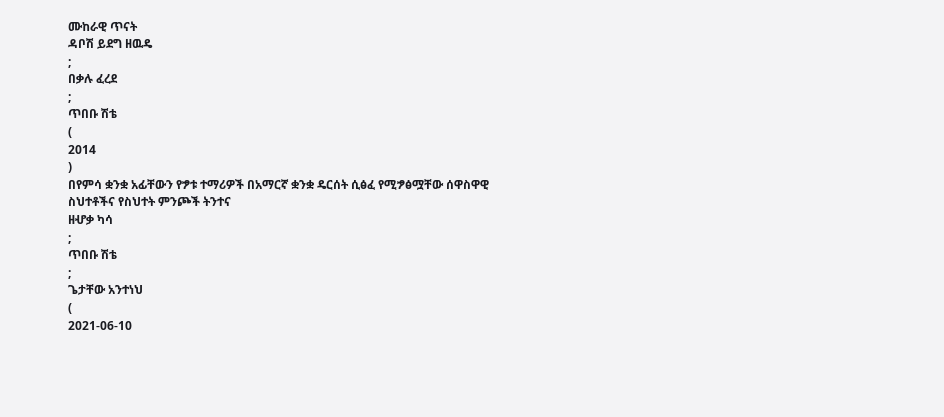ሙከራዊ ጥናት
ዳቦሽ ይደግ ዘዉዴ
;
በቃሉ ፈረደ
;
ጥበቡ ሽቴ
(
2014
)
በየምሳ ቋንቋ አፊቸውን የፇቱ ተማሪዎች በአማርኛ ቋንቋ ዴርሰት ሲፅፈ የሚፇፅሟቸው ሰዋስዋዊ ስህተቶችና የስህተት ምንጮች ትንተና
ዘሇቃ ካሳ
;
ጥበቡ ሽቴ
;
ጌታቸው አንተነህ
(
2021-06-10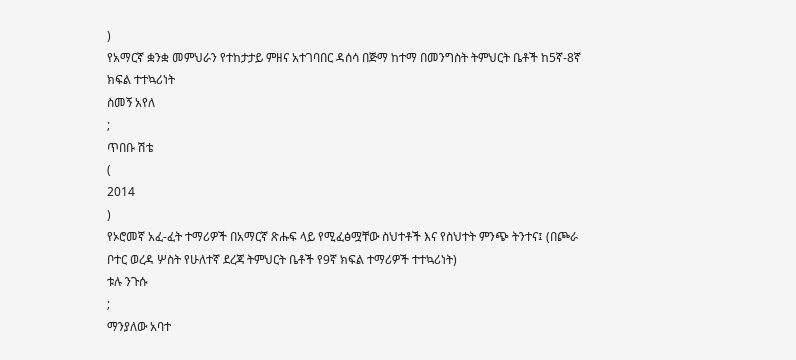)
የአማርኛ ቋንቋ መምህራን የተከታታይ ምዘና አተገባበር ዳሰሳ በጅማ ከተማ በመንግስት ትምህርት ቤቶች ከ5ኛ-8ኛ ክፍል ተተኳሪነት
ስመኝ አየለ
;
ጥበቡ ሽቴ
(
2014
)
የኦሮመኛ አፈ-ፈት ተማሪዎች በአማርኛ ጽሑፍ ላይ የሚፈፅሟቸው ስህተቶች እና የስህተት ምንጭ ትንተና፤ (በጮራ ቦተር ወረዳ ሦስት የሁለተኛ ደረጃ ትምህርት ቤቶች የ9ኛ ክፍል ተማሪዎች ተተኳሪነት)
ቱሉ ንጉሱ
;
ማንያለው አባተ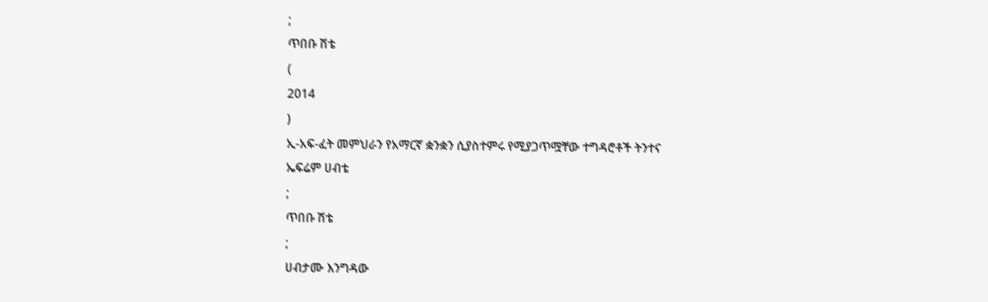;
ጥበቡ ሽቴ
(
2014
)
ኢ-አፍ-ፈት መምህራን የአማርኛ ቋንቋን ሲያስተምሩ የሚያጋጥሟቸው ተግዳሮቶች ትንተና
ኤፍሬም ሀብቴ
;
ጥበቡ ሽቴ
;
ሀብታሙ እንግዳው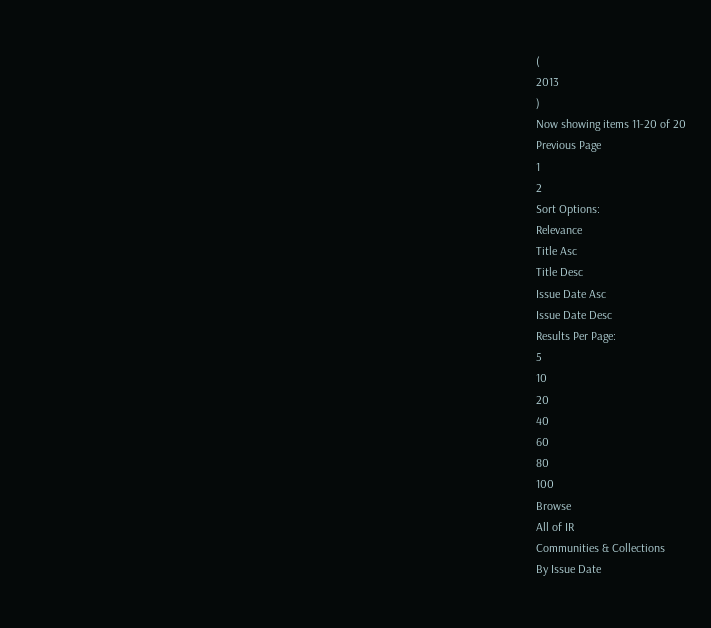(
2013
)
Now showing items 11-20 of 20
Previous Page
1
2
Sort Options:
Relevance
Title Asc
Title Desc
Issue Date Asc
Issue Date Desc
Results Per Page:
5
10
20
40
60
80
100
Browse
All of IR
Communities & Collections
By Issue Date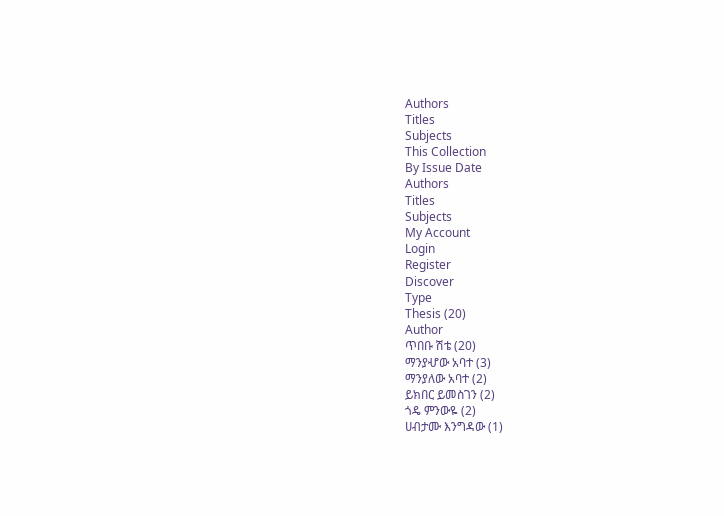Authors
Titles
Subjects
This Collection
By Issue Date
Authors
Titles
Subjects
My Account
Login
Register
Discover
Type
Thesis (20)
Author
ጥበቡ ሽቴ (20)
ማንያሇው አባተ (3)
ማንያለው አባተ (2)
ይክበር ይመስገን (2)
ጎዴ ምንውዬ (2)
ሀብታሙ እንግዳው (1)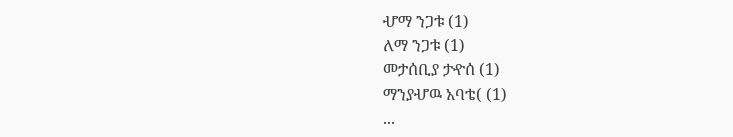ሇማ ንጋቱ (1)
ለማ ንጋቱ (1)
መታሰቢያ ታዯሰ (1)
ማንያሇዉ አባቴ( (1)
...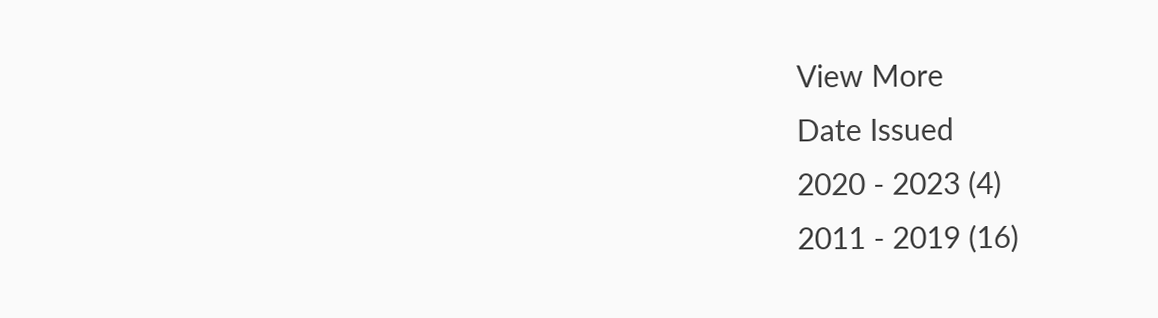View More
Date Issued
2020 - 2023 (4)
2011 - 2019 (16)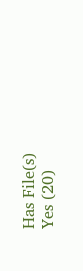Has File(s)
Yes (20)